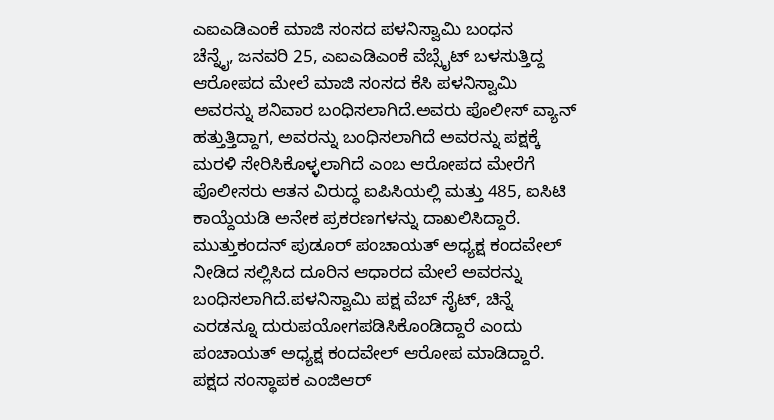ಎಐಎಡಿಎಂಕೆ ಮಾಜಿ ಸಂಸದ ಪಳನಿಸ್ವಾಮಿ ಬಂಧನ
ಚೆನ್ನೈ, ಜನವರಿ 25, ಎಐಎಡಿಎಂಕೆ ವೆಬ್ಸೈಟ್ ಬಳಸುತ್ತಿದ್ದ ಆರೋಪದ ಮೇಲೆ ಮಾಜಿ ಸಂಸದ ಕೆಸಿ ಪಳನಿಸ್ವಾಮಿ ಅವರನ್ನು ಶನಿವಾರ ಬಂಧಿಸಲಾಗಿದೆ.ಅವರು ಪೊಲೀಸ್ ವ್ಯಾನ್ ಹತ್ತುತ್ತಿದ್ದಾಗ, ಅವರನ್ನು ಬಂಧಿಸಲಾಗಿದೆ ಅವರನ್ನು ಪಕ್ಷಕ್ಕೆ ಮರಳಿ ಸೇರಿಸಿಕೊಳ್ಳಲಾಗಿದೆ ಎಂಬ ಆರೋಪದ ಮೇರೆಗೆ ಪೊಲೀಸರು ಆತನ ವಿರುದ್ಧ ಐಪಿಸಿಯಲ್ಲಿ ಮತ್ತು 485, ಐಸಿಟಿ ಕಾಯ್ದೆಯಡಿ ಅನೇಕ ಪ್ರಕರಣಗಳನ್ನು ದಾಖಲಿಸಿದ್ದಾರೆ.
ಮುತ್ತುಕಂದನ್ ಪುಡೂರ್ ಪಂಚಾಯತ್ ಅಧ್ಯಕ್ಷ ಕಂದವೇಲ್ ನೀಡಿದ ಸಲ್ಲಿಸಿದ ದೂರಿನ ಆಧಾರದ ಮೇಲೆ ಅವರನ್ನು ಬಂಧಿಸಲಾಗಿದೆ.ಪಳನಿಸ್ವಾಮಿ ಪಕ್ಷ ವೆಬ್ ಸೈಟ್, ಚಿನ್ನೆ ಎರಡನ್ನೂ ದುರುಪಯೋಗಪಡಿಸಿಕೊಂಡಿದ್ದಾರೆ ಎಂದು ಪಂಚಾಯತ್ ಅಧ್ಯಕ್ಷ ಕಂದವೇಲ್ ಆರೋಪ ಮಾಡಿದ್ದಾರೆ. ಪಕ್ಷದ ಸಂಸ್ಥಾಪಕ ಎಂಜಿಆರ್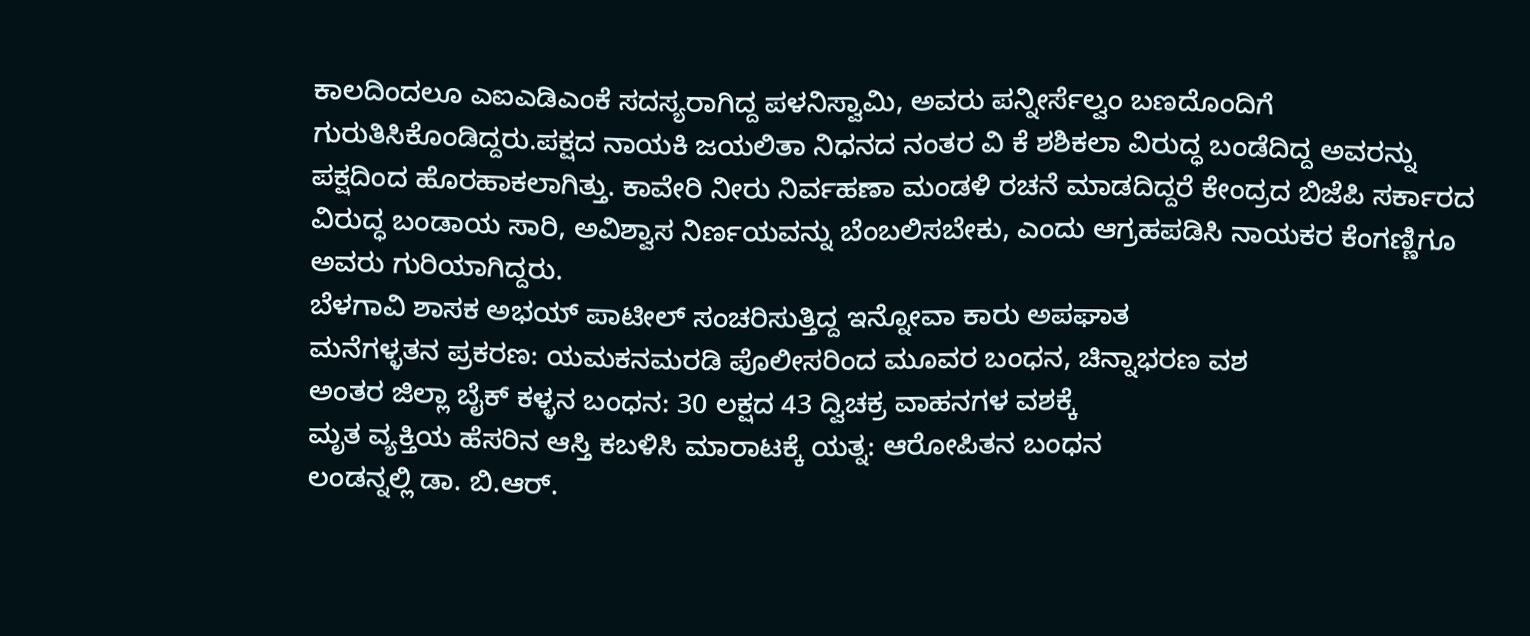ಕಾಲದಿಂದಲೂ ಎಐಎಡಿಎಂಕೆ ಸದಸ್ಯರಾಗಿದ್ದ ಪಳನಿಸ್ವಾಮಿ, ಅವರು ಪನ್ನೀರ್ಸೆಲ್ವಂ ಬಣದೊಂದಿಗೆ ಗುರುತಿಸಿಕೊಂಡಿದ್ದರು.ಪಕ್ಷದ ನಾಯಕಿ ಜಯಲಿತಾ ನಿಧನದ ನಂತರ ವಿ ಕೆ ಶಶಿಕಲಾ ವಿರುದ್ಧ ಬಂಡೆದಿದ್ದ ಅವರನ್ನು ಪಕ್ಷದಿಂದ ಹೊರಹಾಕಲಾಗಿತ್ತು. ಕಾವೇರಿ ನೀರು ನಿರ್ವಹಣಾ ಮಂಡಳಿ ರಚನೆ ಮಾಡದಿದ್ದರೆ ಕೇಂದ್ರದ ಬಿಜೆಪಿ ಸರ್ಕಾರದ ವಿರುದ್ಧ ಬಂಡಾಯ ಸಾರಿ, ಅವಿಶ್ವಾಸ ನಿರ್ಣಯವನ್ನು ಬೆಂಬಲಿಸಬೇಕು, ಎಂದು ಆಗ್ರಹಪಡಿಸಿ ನಾಯಕರ ಕೆಂಗಣ್ಣಿಗೂ ಅವರು ಗುರಿಯಾಗಿದ್ದರು.
ಬೆಳಗಾವಿ ಶಾಸಕ ಅಭಯ್ ಪಾಟೀಲ್ ಸಂಚರಿಸುತ್ತಿದ್ದ ಇನ್ನೋವಾ ಕಾರು ಅಪಘಾತ
ಮನೆಗಳ್ಳತನ ಪ್ರಕರಣ: ಯಮಕನಮರಡಿ ಪೊಲೀಸರಿಂದ ಮೂವರ ಬಂಧನ, ಚಿನ್ನಾಭರಣ ವಶ
ಅಂತರ ಜಿಲ್ಲಾ ಬೈಕ್ ಕಳ್ಳನ ಬಂಧನ: 30 ಲಕ್ಷದ 43 ದ್ವಿಚಕ್ರ ವಾಹನಗಳ ವಶಕ್ಕೆ
ಮೃತ ವ್ಯಕ್ತಿಯ ಹೆಸರಿನ ಆಸ್ತಿ ಕಬಳಿಸಿ ಮಾರಾಟಕ್ಕೆ ಯತ್ನ: ಆರೋಪಿತನ ಬಂಧನ
ಲಂಡನ್ನಲ್ಲಿ ಡಾ. ಬಿ.ಆರ್.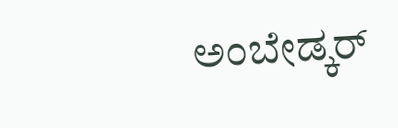ಅಂಬೇಡ್ಕರ್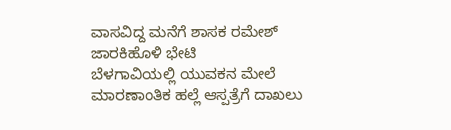ವಾಸವಿದ್ದ ಮನೆಗೆ ಶಾಸಕ ರಮೇಶ್ ಜಾರಕಿಹೊಳಿ ಭೇಟಿ
ಬೆಳಗಾವಿಯಲ್ಲಿ ಯುವಕನ ಮೇಲೆ ಮಾರಣಾಂತಿಕ ಹಲ್ಲೆ ಆಸ್ಪತ್ರೆಗೆ ದಾಖಲು